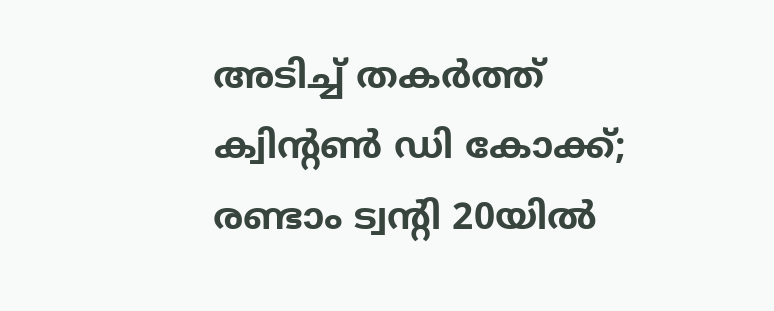അടിച്ച് തകര്‍ത്ത് ക്വിന്റണ്‍ ഡി കോക്ക്; രണ്ടാം ട്വന്റി 20യില്‍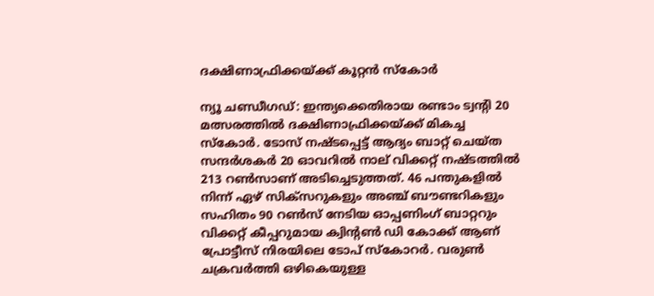ദക്ഷിണാഫ്രിക്കയ്ക്ക് കൂറ്റന്‍ സ്‌കോര്‍

ന്യൂ ചണ്ഡീഗഡ്: ഇന്ത്യക്കെതിരായ രണ്ടാം ട്വന്റി 20 മത്സരത്തില്‍ ദക്ഷിണാഫ്രിക്കയ്ക്ക് മികച്ച സ്‌കോര്‍. ടോസ് നഷ്ടപ്പെട്ട് ആദ്യം ബാറ്റ് ചെയ്ത സന്ദര്‍ശകര്‍ 20 ഓവറില്‍ നാല് വിക്കറ്റ് നഷ്ടത്തില്‍ 213 റണ്‍സാണ് അടിച്ചെടുത്തത്. 46 പന്തുകളില്‍ നിന്ന് ഏഴ് സിക്‌സറുകളും അഞ്ച് ബൗണ്ടറികളും സഹിതം 90 റണ്‍സ് നേടിയ ഓപ്പണിംഗ് ബാറ്ററും വിക്കറ്റ് കീപ്പറുമായ ക്വിന്റണ്‍ ഡി കോക്ക് ആണ് പ്രോട്ടീസ് നിരയിലെ ടോപ് സ്‌കോറര്‍. വരുണ്‍ ചക്രവര്‍ത്തി ഒഴികെയുള്ള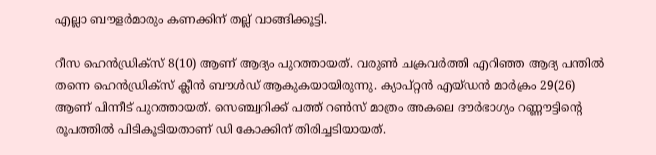എല്ലാ ബൗളര്‍മാരും കണക്കിന് തല്ല് വാങ്ങിക്കൂട്ടി.

റീസ ഹെന്‍ഡ്രിക്‌സ് 8(10) ആണ് ആദ്യം പുറത്തായത്. വരുണ്‍ ചക്രവര്‍ത്തി എറിഞ്ഞ ആദ്യ പന്തില്‍ തന്നെ ഹെന്‍ഡ്രിക്‌സ് ക്ലീന്‍ ബൗള്‍ഡ് ആകുകയായിരുന്നു. ക്യാപ്റ്റന്‍ എയ്ഡന്‍ മാര്‍ക്രം 29(26) ആണ് പിന്നീട് പുറത്തായത്. സെഞ്ച്വറിക്ക് പത്ത് റണ്‍സ് മാത്രം അകലെ ദൗര്‍ഭാഗ്യം റണ്ണൗട്ടിന്റെ രൂപത്തില്‍ പിടികൂടിയതാണ് ഡി കോക്കിന് തിരിച്ചടിയായത്.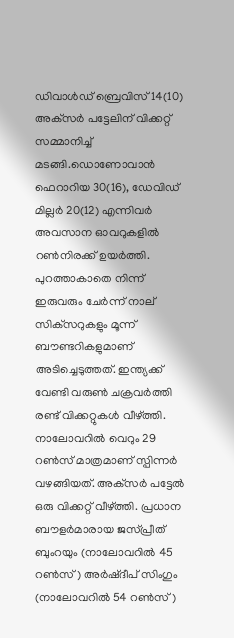ഡിവാള്‍ഡ് ബ്രെവിസ് 14(10) അക്‌സര്‍ പട്ടേലിന് വിക്കറ്റ് സമ്മാനിച്ച് മടങ്ങി.ഡൊണോവാന്‍ ഫെറാറിയ 30(16), ഡേവിഡ് മില്ലര്‍ 20(12) എന്നിവര്‍ അവസാന ഓവറുകളില്‍ റണ്‍നിരക്ക് ഉയര്‍ത്തി. പുറത്താകാതെ നിന്ന് ഇരുവരും ചേര്‍ന്ന് നാല് സിക്‌സറുകളും മൂന്ന് ബൗണ്ടറികളുമാണ് അടിച്ചെടുത്തത്. ഇന്ത്യക്ക് വേണ്ടി വരുണ്‍ ചക്രവര്‍ത്തി രണ്ട് വിക്കറ്റുകള്‍ വീഴ്ത്തി. നാലോവറില്‍ വെറും 29 റണ്‍സ് മാത്രമാണ് സ്പിന്നര്‍ വഴങ്ങിയത്. അക്‌സര്‍ പട്ടേല്‍ ഒരു വിക്കറ്റ് വീഴ്ത്തി. പ്രധാന ബൗളര്‍മാരായ ജസ്പ്രീത് ബുംറയും (നാലോവറില്‍ 45 റണ്‍സ്) അര്‍ഷ്ദീപ് സിംഗും (നാലോവറില്‍ 54 റണ്‍സ്)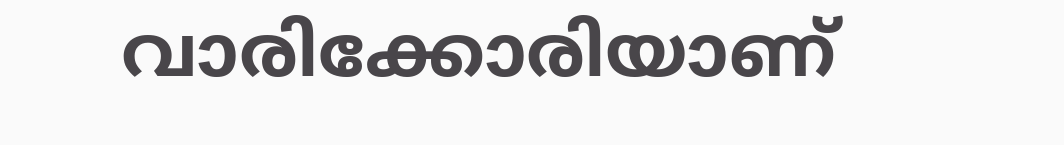വാരിക്കോരിയാണ്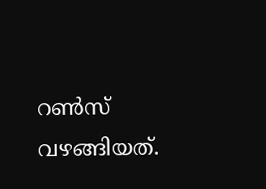റണ്‍സ് വഴങ്ങിയത്.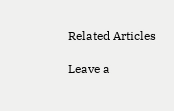Related Articles

Leave a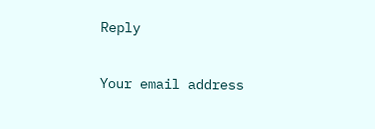Reply

Your email address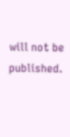will not be published.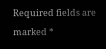Required fields are marked *